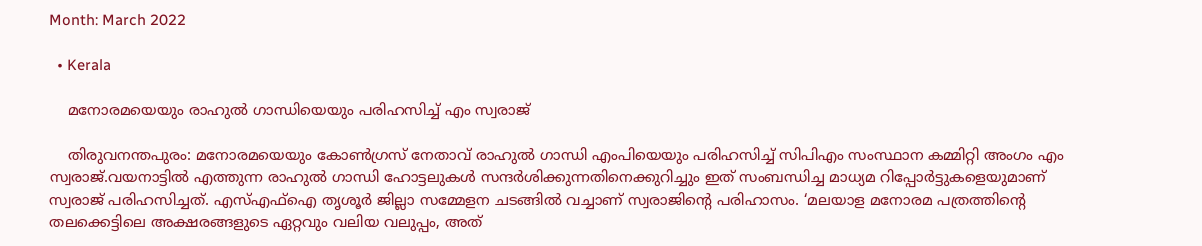Month: March 2022

  • Kerala

    മനോരമയെയും രാഹുൽ ഗാന്ധിയെയും പരിഹസിച്ച് എം സ്വരാജ്

    തിരുവനന്തപുരം: മനോരമയെയും കോണ്‍ഗ്രസ് നേതാവ് രാഹുല്‍ ഗാന്ധി എംപിയെയും പരിഹസിച്ച്‌ സിപിഎം സംസ്ഥാന കമ്മിറ്റി അംഗം എം സ്വരാജ്.വയനാട്ടില്‍ എത്തുന്ന രാഹുല്‍ ഗാന്ധി ഹോട്ടലുകള്‍ സന്ദര്‍ശിക്കുന്നതിനെക്കുറിച്ചും ഇത് സംബന്ധിച്ച മാധ്യമ റിപ്പോര്‍ട്ടുകളെയുമാണ് സ്വരാജ് പരിഹസിച്ചത്. എസ്‌എഫ്‌ഐ തൃശൂര്‍ ജില്ലാ സമ്മേളന ചടങ്ങില്‍ വച്ചാണ് സ്വരാജിന്റെ പരിഹാസം. ‘മലയാള മനോരമ പത്രത്തിന്റെ തലക്കെട്ടിലെ അക്ഷരങ്ങളുടെ ഏറ്റവും വലിയ വലുപ്പം, അത്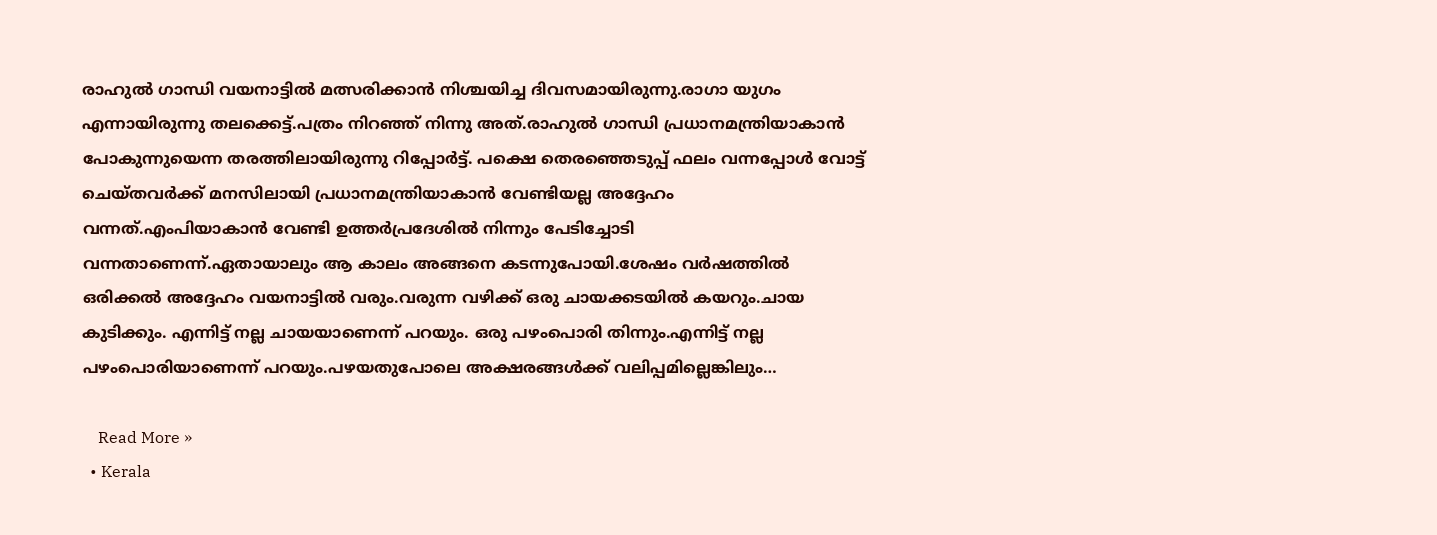രാഹുല്‍ ഗാന്ധി വയനാട്ടില്‍ മത്സരിക്കാന്‍ നിശ്ചയിച്ച ദിവസമായിരുന്നു.രാഗാ യുഗം എന്നായിരുന്നു തലക്കെട്ട്.പത്രം നിറഞ്ഞ് നിന്നു അത്.രാഹുല്‍ ഗാന്ധി പ്രധാനമന്ത്രിയാകാന്‍ പോകുന്നുയെന്ന തരത്തിലായിരുന്നു റിപ്പോർട്ട്. പക്ഷെ തെരഞ്ഞെടുപ്പ് ഫലം വന്നപ്പോള്‍ വോട്ട് ചെയ്തവര്‍ക്ക് മനസിലായി പ്രധാനമന്ത്രിയാകാന്‍ വേണ്ടിയല്ല അദ്ദേഹം വന്നത്.എംപിയാകാന്‍ വേണ്ടി ഉത്തർപ്രദേശിൽ നിന്നും പേടിച്ചോടി  വന്നതാണെന്ന്.ഏതായാലും ആ കാലം അങ്ങനെ കടന്നുപോയി.ശേഷം വര്‍ഷത്തില്‍ ഒരിക്കല്‍ അദ്ദേഹം വയനാട്ടില്‍ വരും.വരുന്ന വഴിക്ക് ഒരു ചായക്കടയില്‍ കയറും.ചായ കുടിക്കും. എന്നിട്ട് നല്ല ചായയാണെന്ന് പറയും. ഒരു പഴംപൊരി തിന്നും.എന്നിട്ട് നല്ല പഴംപൊരിയാണെന്ന് പറയും.പഴയതുപോലെ അക്ഷരങ്ങൾക്ക് വലിപ്പമില്ലെങ്കിലും…

    Read More »
  • Kerala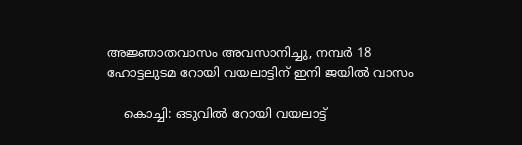അജ്ഞാതവാസം അവസാനിച്ചു, നമ്പർ 18 ഹോട്ടലുടമ റോയി വയലാട്ടിന് ഇനി ജയിൽ വാസം

    കൊച്ചി: ഒടുവിൽ റോയി വയലാട്ട്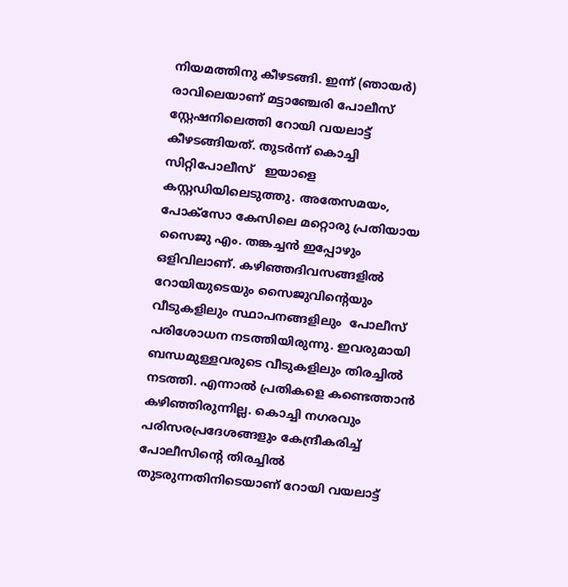നിയമത്തിനു കീഴടങ്ങി. ഇന്ന് (ഞായർ) രാവിലെയാണ് മട്ടാഞ്ചേരി പോലീസ് സ്റ്റേഷനിലെത്തി റോയി വയലാട്ട് കീഴടങ്ങിയത്. തുടർന്ന് കൊച്ചി സിറ്റിപോലീസ്   ഇയാളെ കസ്റ്റഡിയിലെടുത്തു. അതേസമയം, പോക്സോ കേസിലെ മറ്റൊരു പ്രതിയായ സൈജു എം. തങ്കച്ചൻ ഇപ്പോഴും ഒളിവിലാണ്. കഴിഞ്ഞദിവസങ്ങളിൽ റോയിയുടെയും സൈജുവിന്റെയും വീടുകളിലും സ്ഥാപനങ്ങളിലും  പോലീസ് പരിശോധന നടത്തിയിരുന്നു. ഇവരുമായി ബന്ധമുള്ളവരുടെ വീടുകളിലും തിരച്ചിൽ നടത്തി. എന്നാൽ പ്രതികളെ കണ്ടെത്താൻ കഴിഞ്ഞിരുന്നില്ല. കൊച്ചി നഗരവും പരിസരപ്രദേശങ്ങളും കേന്ദ്രീകരിച്ച് പോലീസിന്റെ തിരച്ചിൽ തുടരുന്നതിനിടെയാണ് റോയി വയലാട്ട്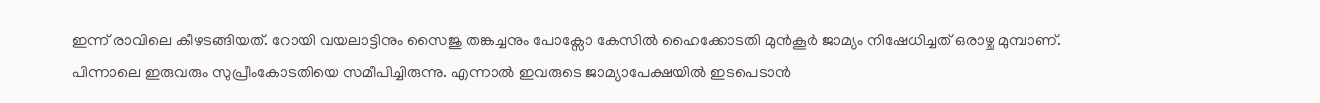ഇന്ന് രാവിലെ കീഴടങ്ങിയത്. റോയി വയലാട്ടിനും സൈജു തങ്കച്ചനും പോക്സോ കേസിൽ ഹൈക്കോടതി മുൻകൂർ ജാമ്യം നിഷേധിച്ചത് ഒരാഴ്ച മുമ്പാണ്. പിന്നാലെ ഇരുവരും സുപ്രീംകോടതിയെ സമീപിച്ചിരുന്നു. എന്നാൽ ഇവരുടെ ജാമ്യാപേക്ഷയിൽ ഇടപെടാൻ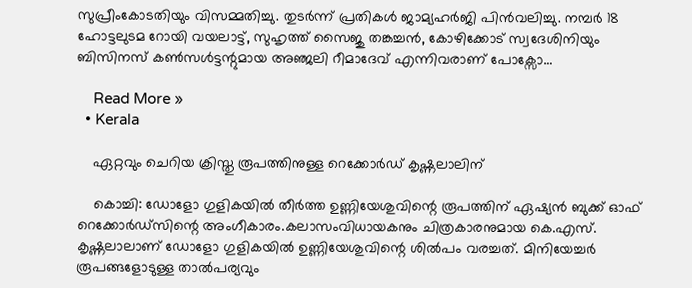സുപ്രീംകോടതിയും വിസമ്മതിച്ചു. തുടർന്ന് പ്രതികൾ ജാമ്യഹർജി പിൻവലിച്ചു. നമ്പർ 18 ഹോട്ടലുടമ റോയി വയലാട്ട്, സുഹൃത്ത് സൈജു തങ്കച്ചൻ, കോഴിക്കോട് സ്വദേശിനിയും ബിസിനസ് കൺസൾട്ടന്റുമായ അഞ്ജലി റീമാദേവ് എന്നിവരാണ് പോക്സോ…

    Read More »
  • Kerala

    ഏറ്റവും ചെറിയ ക്രിസ്തു രൂപത്തിനുള്ള റെക്കോര്‍ഡ് കൃഷ്ണലാലിന്

    കൊച്ചി: ഡോളോ ഗുളികയില്‍ തീര്‍ത്ത ഉണ്ണിയേശുവിന്റെ രൂപത്തിന് ഏഷ്യന്‍ ബുക്ക് ഓഫ് റെക്കോര്‍ഡ്‌സിന്റെ അംഗീകാരം.കലാസംവിധായകനും ചിത്രകാരനുമായ കെ.എസ്. കൃഷ്ണലാലാണ് ഡോളോ ഗുളികയില്‍ ഉണ്ണിയേശുവിന്റെ ശില്‍പം വരച്ചത്. മിനിയേച്ചര്‍ രൂപങ്ങളോടുള്ള താല്‍പര്യവും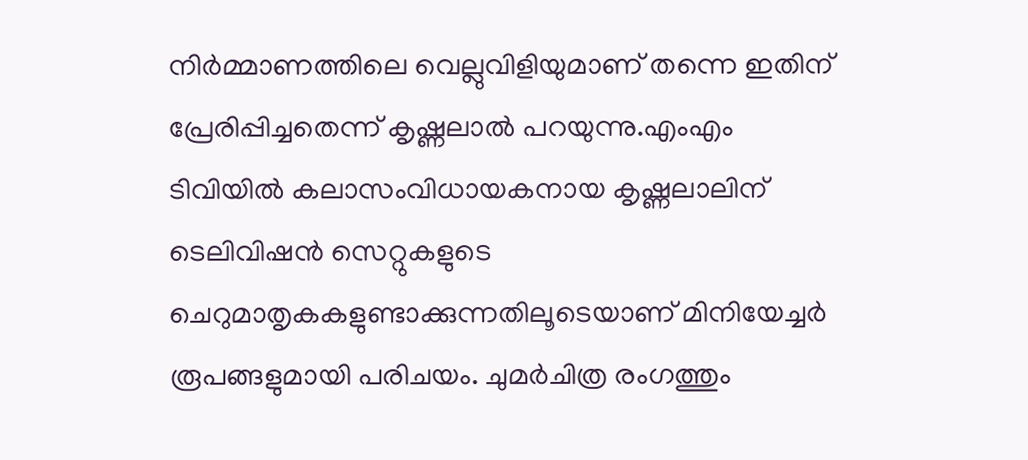നിര്‍മ്മാണത്തിലെ വെല്ലുവിളിയുമാണ് തന്നെ ഇതിന് പ്രേരിപ്പിച്ചതെന്ന് കൃഷ്ണലാൽ പറയുന്നു.എംഎം ടിവിയില്‍ കലാസംവിധായകനായ കൃഷ്ണലാലിന് ടെലിവിഷന്‍ സെറ്റുകളുടെ ചെറുമാതൃകകളുണ്ടാക്കുന്നതിലൂടെയാണ് മിനിയേച്ചര്‍ രൂപങ്ങളുമായി പരിചയം. ചുമര്‍ചിത്ര രംഗത്തും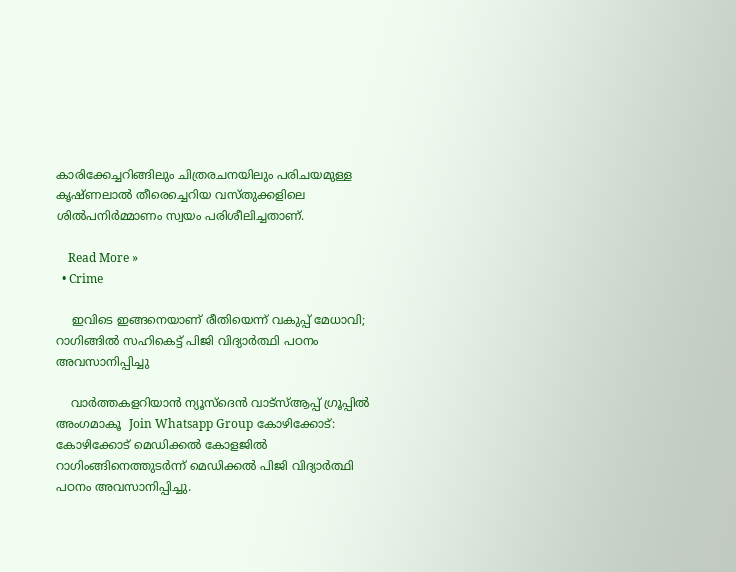കാരിക്കേച്ചറിങ്ങിലും ചിത്രരചനയിലും പരിചയമുള്ള കൃഷ്ണലാല്‍ തീരെച്ചെറിയ വസ്തുക്കളിലെ ശില്‍പനിര്‍മ്മാണം സ്വയം പരിശീലിച്ചതാണ്.

    Read More »
  • Crime

    ഇവിടെ ഇങ്ങനെയാണ് രീതിയെന്ന് വകുപ്പ് മേധാവി; റാഗിങ്ങില്‍ സഹികെട്ട് പിജി വിദ്യാര്‍ത്ഥി പഠനം അവസാനിപ്പിച്ചു

    വാര്‍ത്തകളറിയാന്‍ ന്യൂസ്‌ദെന്‍ വാട്‌സ്ആപ്പ് ഗ്രൂപ്പില്‍ അംഗമാകൂ  Join Whatsapp Group കോഴിക്കോട്: കോഴിക്കോട് മെഡിക്കല്‍ കോളജില്‍ റാഗിംങ്ങിനെത്തുടര്‍ന്ന് മെഡിക്കല്‍ പിജി വിദ്യാര്‍ത്ഥി പഠനം അവസാനിപ്പിച്ചു.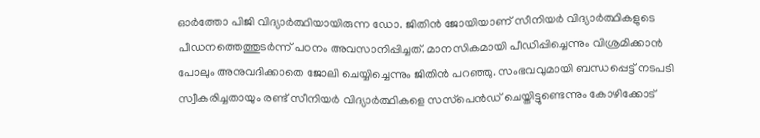ഓര്‍ത്തോ പിജി വിദ്യാര്‍ത്ഥിയായിരുന്ന ഡോ. ജിതിന്‍ ജോയിയാണ് സീനിയര്‍ വിദ്യാര്‍ത്ഥികളുടെ പീഡനത്തെത്തുടര്‍ന്ന് പഠനം അവസാനിപ്പിച്ചത്. മാനസികമായി പീഡിപ്പിച്ചെന്നും വിശ്രമിക്കാന്‍ പോലും അനുവദിക്കാതെ ജോലി ചെയ്യിച്ചെന്നും ജിതിന്‍ പറഞ്ഞു. സംഭവവുമായി ബന്ധപ്പെട്ട് നടപടി സ്വീകരിച്ചതായും രണ്ട് സീനിയര്‍ വിദ്യാര്‍ത്ഥികളെ സസ്‌പെന്‍ഡ് ചെയ്തിട്ടുണ്ടെന്നും കോഴിക്കോട്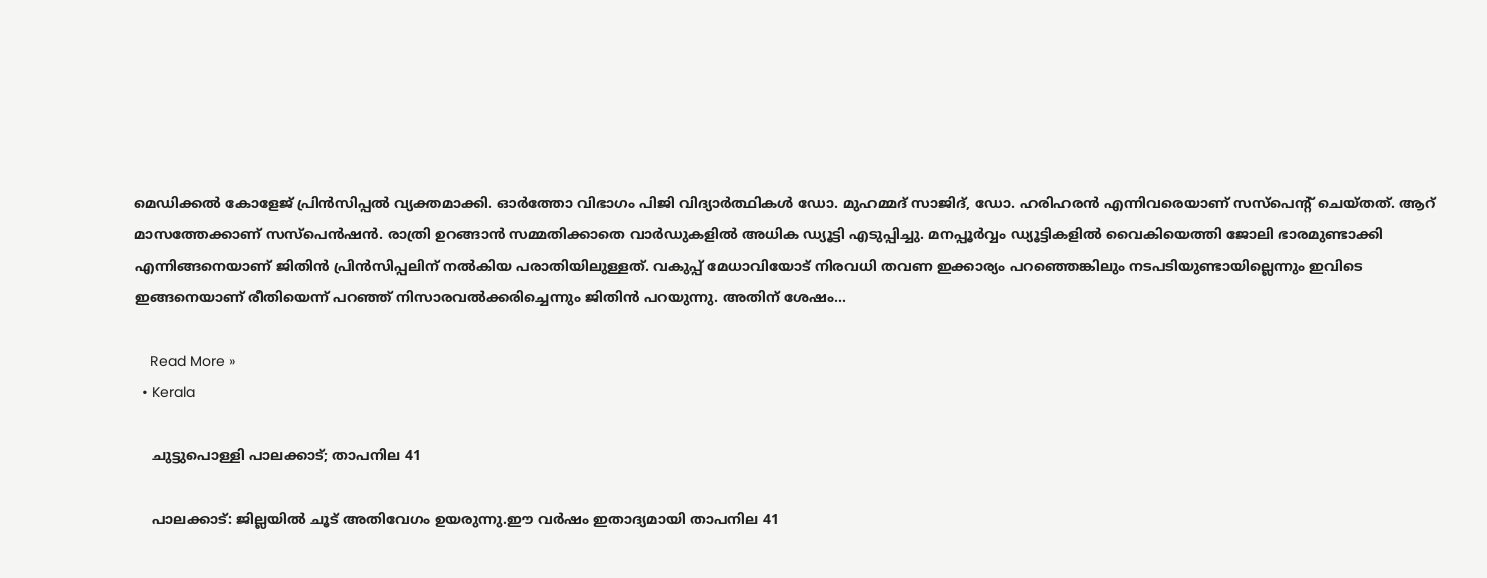മെഡിക്കല്‍ കോളേജ് പ്രിന്‍സിപ്പല്‍ വ്യക്തമാക്കി. ഓര്‍ത്തോ വിഭാഗം പിജി വിദ്യാര്‍ത്ഥികള്‍ ഡോ. മുഹമ്മദ് സാജിദ്, ഡോ. ഹരിഹരന്‍ എന്നിവരെയാണ് സസ്‌പെന്റ് ചെയ്തത്. ആറ് മാസത്തേക്കാണ് സസ്‌പെന്‍ഷന്‍. രാത്രി ഉറങ്ങാന്‍ സമ്മതിക്കാതെ വാര്‍ഡുകളില്‍ അധിക ഡ്യൂട്ടി എടുപ്പിച്ചു. മനപ്പൂര്‍വ്വം ഡ്യൂട്ടികളില്‍ വൈകിയെത്തി ജോലി ഭാരമുണ്ടാക്കി എന്നിങ്ങനെയാണ് ജിതിന്‍ പ്രിന്‍സിപ്പലിന് നല്‍കിയ പരാതിയിലുള്ളത്. വകുപ്പ് മേധാവിയോട് നിരവധി തവണ ഇക്കാര്യം പറഞ്ഞെങ്കിലും നടപടിയുണ്ടായില്ലെന്നും ഇവിടെ ഇങ്ങനെയാണ് രീതിയെന്ന് പറഞ്ഞ് നിസാരവല്‍ക്കരിച്ചെന്നും ജിതിന്‍ പറയുന്നു. അതിന് ശേഷം…

    Read More »
  • Kerala

    ചുട്ടുപൊള്ളി പാലക്കാട്; താപനില 41

    പാലക്കാട്: ജില്ലയില്‍ ചൂട് അതിവേഗം ഉയരുന്നു.ഈ വര്‍ഷം ഇതാദ്യമായി താപനില 41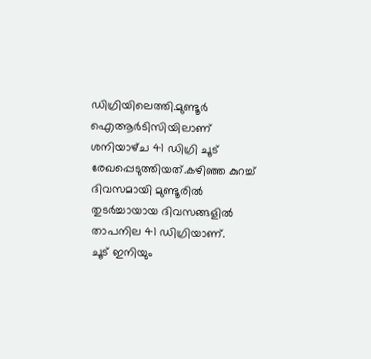ഡിഗ്രിയിലെത്തി.മുണ്ടൂര്‍ ഐആര്‍ടിസിയിലാണ് ശനിയാഴ്‌ച 41 ഡിഗ്രി ചൂട് രേഖപ്പെടുത്തിയത്.കഴിഞ്ഞ കുറച്ച്‌ ദിവസമായി മുണ്ടൂരില്‍ തുടര്‍ച്ചായായ ദിവസങ്ങളില്‍ താപനില 41 ഡിഗ്രിയാണ്.     ചൂട് ഇനിയും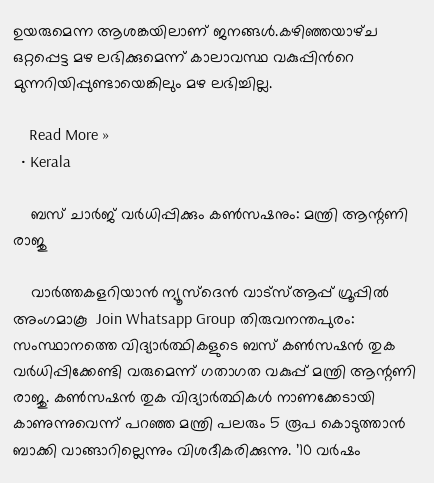ഉയരുമെന്ന ആശങ്കയിലാണ് ജനങ്ങള്‍.കഴിഞ്ഞയാഴ്‌ച ഒറ്റപ്പെട്ട മഴ ലഭിക്കുമെന്ന് കാലാവസ്ഥ വകുപ്പിന്‍റെ മുന്നറിയിപ്പുണ്ടായെങ്കിലും മഴ ലഭിച്ചില്ല.

    Read More »
  • Kerala

    ബസ് ചാര്‍ജ് വര്‍ധിപ്പിക്കും കണ്‍സഷനും: മന്ത്രി ആന്റണി രാജു

    വാര്‍ത്തകളറിയാന്‍ ന്യൂസ്‌ദെന്‍ വാട്‌സ്ആപ്പ് ഗ്രൂപ്പില്‍ അംഗമാകൂ  Join Whatsapp Group തിരുവനന്തപുരം: സംസ്ഥാനത്തെ വിദ്യാര്‍ത്ഥികളുടെ ബസ് കണ്‍സഷന്‍ തുക വര്‍ധിപ്പിക്കേണ്ടി വരുമെന്ന് ഗതാഗത വകുപ്പ് മന്ത്രി ആന്റണി രാജു. കണ്‍സഷന്‍ തുക വിദ്യാര്‍ത്ഥികള്‍ നാണക്കേടായി കാണുന്നുവെന്ന് പറഞ്ഞ മന്ത്രി പലരും 5 രൂപ കൊടുത്താന്‍ ബാക്കി വാങ്ങാറില്ലെന്നും വിശദീകരിക്കുന്നു. ’10 വര്‍ഷം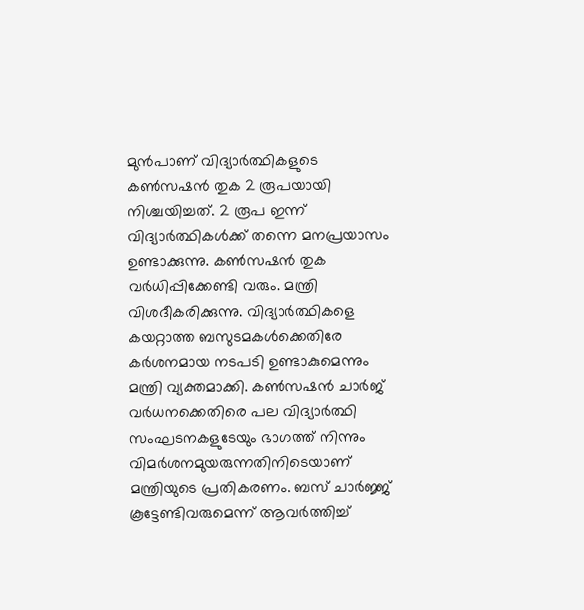മുന്‍പാണ് വിദ്യാര്‍ത്ഥികളുടെ കണ്‍സഷന്‍ തുക 2 രൂപയായി നിശ്ചയിച്ചത്. 2 രൂപ ഇന്ന് വിദ്യാര്‍ത്ഥികള്‍ക്ക് തന്നെ മനപ്രയാസം ഉണ്ടാക്കുന്നു. കണ്‍സഷന്‍ തുക വര്‍ധിപ്പിക്കേണ്ടി വരും. മന്ത്രി വിശദീകരിക്കുന്നു. വിദ്യാര്‍ത്ഥികളെ കയറ്റാത്ത ബസുടമകള്‍ക്കെതിരേ കര്‍ശനമായ നടപടി ഉണ്ടാകുമെന്നും മന്ത്രി വ്യക്തമാക്കി. കണ്‍സഷന്‍ ചാര്‍ജ് വര്‍ധനക്കെതിരെ പല വിദ്യാര്‍ത്ഥി സംഘടനകളുടേയും ഭാഗത്ത് നിന്നും വിമര്‍ശനമുയരുന്നതിനിടെയാണ് മന്ത്രിയുടെ പ്രതികരണം. ബസ് ചാര്‍ജ്ജ് കൂട്ടേണ്ടിവരുമെന്ന് ആവര്‍ത്തിച്ച്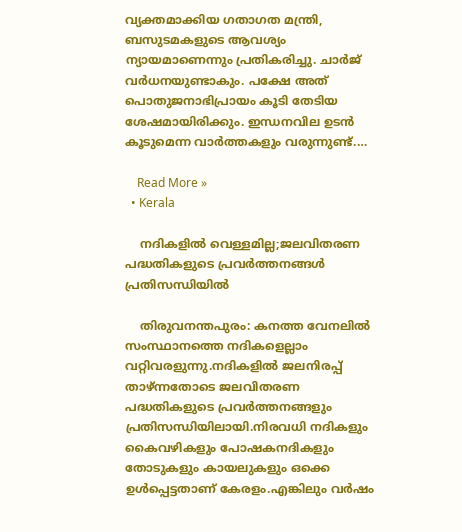വ്യക്തമാക്കിയ ഗതാഗത മന്ത്രി, ബസുടമകളുടെ ആവശ്യം ന്യായമാണെന്നും പ്രതികരിച്ചു. ചാര്‍ജ് വര്‍ധനയുണ്ടാകും. പക്ഷേ അത് പൊതുജനാഭിപ്രായം കൂടി തേടിയ ശേഷമായിരിക്കും. ഇന്ധനവില ഉടന്‍ കൂടുമെന്ന വാര്‍ത്തകളും വരുന്നുണ്ട്.…

    Read More »
  • Kerala

    നദികളിൽ വെള്ളമില്ല;ജലവിതരണ പദ്ധതികളുടെ പ്രവർത്തനങ്ങൾ പ്രതിസന്ധിയിൽ

    തിരുവനന്തപുരം: കനത്ത വേനലിൽ സംസ്ഥാനത്തെ നദികളെല്ലാം വറ്റിവരളുന്നു.നദികളിൽ ജലനിരപ്പ് താഴ്ന്നതോടെ ജലവിതരണ പദ്ധതികളുടെ പ്രവർത്തനങ്ങളും പ്രതിസന്ധിയിലായി.നിരവധി നദികളും കൈവഴികളും പോഷകനദികളും  തോടുകളും കായലുകളും ഒക്കെ ഉള്‍പ്പെട്ടതാണ് കേരളം.എങ്കിലും വര്‍ഷം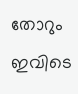തോറും ഇവിടെ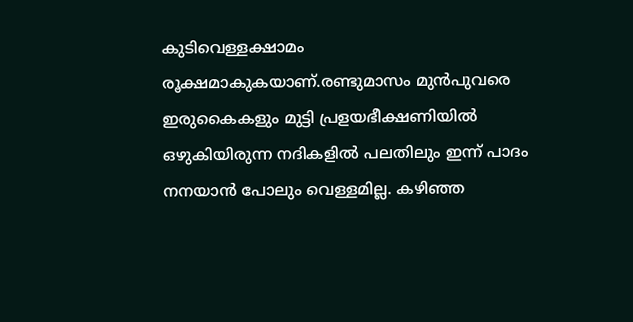കുടിവെള്ളക്ഷാമം രൂക്ഷമാകുകയാണ്.രണ്ടുമാസം മുൻപുവരെ ഇരുകൈകളും മുട്ടി പ്രളയഭീക്ഷണിയിൽ ഒഴുകിയിരുന്ന നദികളിൽ പലതിലും ഇന്ന് പാദം നനയാൻ പോലും വെള്ളമില്ല. കഴിഞ്ഞ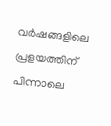വർഷങ്ങളിലെ പ്രളയത്തിന് പിന്നാലെ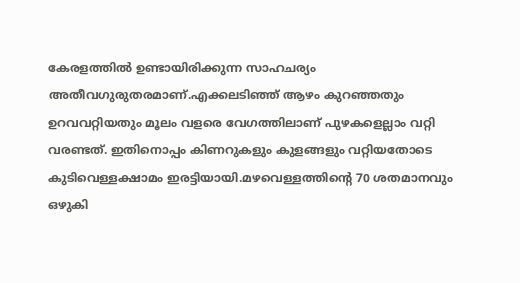കേരളത്തില്‍ ഉണ്ടായിരിക്കുന്ന സാഹചര്യം അതീവഗുരുതരമാണ്.എക്കലടിഞ്ഞ് ആഴം കുറഞ്ഞതും ഉറവവറ്റിയതും മൂലം വളരെ വേഗത്തിലാണ് പുഴകളെല്ലാം വറ്റി വരണ്ടത്. ഇതിനൊപ്പം കിണറുകളും കുളങ്ങളും വറ്റിയതോടെ കുടിവെള്ളക്ഷാമം ഇരട്ടിയായി.മഴവെള്ളത്തിന്റെ 70 ശതമാനവും ഒഴുകി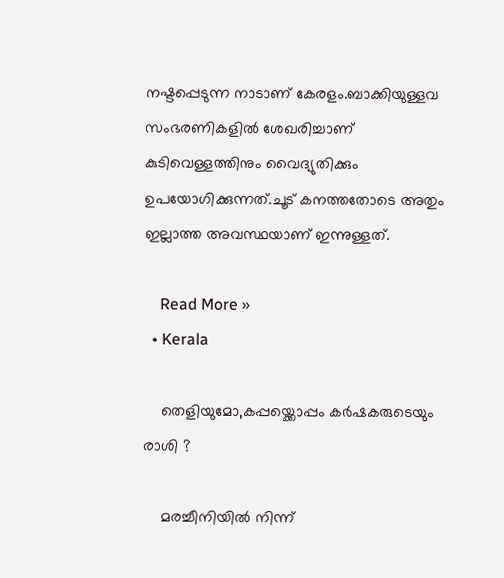നഷ്ടപ്പെടുന്ന നാടാണ് കേരളം.ബാക്കിയുള്ളവ സംഭരണികളില്‍ ശേഖരിച്ചാണ് കുടിവെള്ളത്തിനും വൈദ്യുതിക്കും ഉപയോഗിക്കുന്നത്.ചൂട് കനത്തതോടെ അതും ഇല്ലാത്ത അവസ്ഥയാണ് ഇന്നുള്ളത്.

    Read More »
  • Kerala

    തെളിയുമോ,കപ്പയ്ക്കൊപ്പം കർഷകരുടെയും രാശി ?

    മരച്ചീനിയിൽ നിന്ന്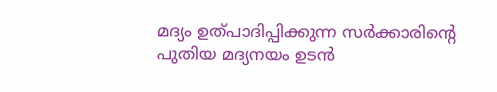മദ്യം ഉത്പാദിപ്പിക്കുന്ന സര്‍ക്കാരിന്റെ പുതിയ മദ്യനയം ഉടന്‍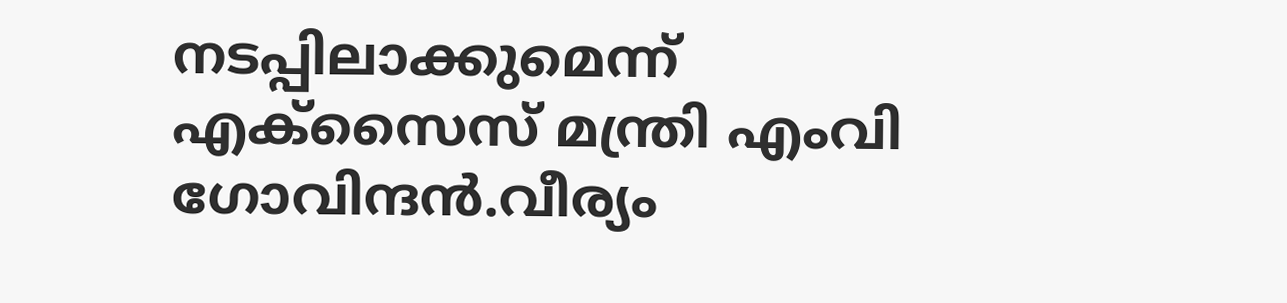നടപ്പിലാക്കുമെന്ന് എക്‌സൈസ് മന്ത്രി എംവി ഗോവിന്ദന്‍.വീര്യം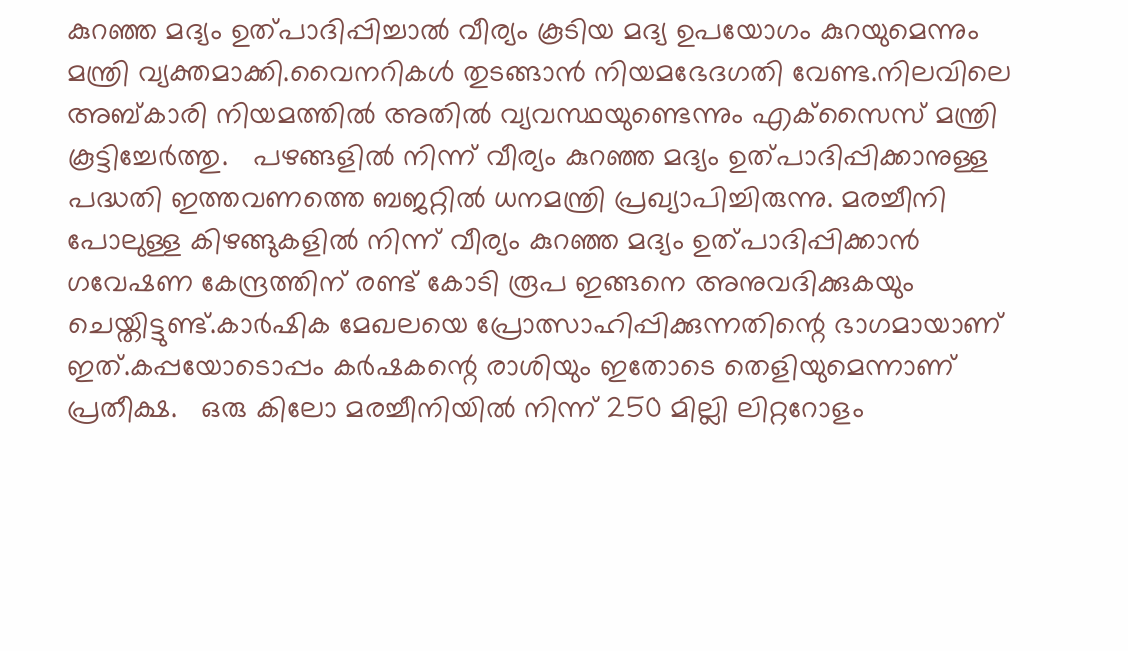കുറഞ്ഞ മദ്യം ഉത്പാദിപ്പിച്ചാല്‍ വീര്യം കൂടിയ മദ്യ ഉപയോഗം കുറയുമെന്നും മന്ത്രി വ്യക്തമാക്കി.വൈനറികള്‍ തുടങ്ങാന്‍ നിയമഭേദഗതി വേണ്ട.നിലവിലെ അബ്കാരി നിയമത്തില്‍ അതില്‍ വ്യവസ്ഥയുണ്ടെന്നും എക്‌സൈസ് മന്ത്രി കൂട്ടിച്ചേര്‍ത്തു.   പഴങ്ങളില്‍ നിന്ന് വീര്യം കുറഞ്ഞ മദ്യം ഉത്പാദിപ്പിക്കാനുള്ള പദ്ധതി ഇത്തവണത്തെ ബജറ്റില്‍ ധനമന്ത്രി പ്രഖ്യാപിച്ചിരുന്നു. മരച്ചീനി പോലുള്ള കിഴങ്ങുകളില്‍ നിന്ന് വീര്യം കുറഞ്ഞ മദ്യം ഉത്പാദിപ്പിക്കാന്‍ ഗവേഷണ കേന്ദ്രത്തിന് രണ്ട് കോടി രൂപ ഇങ്ങനെ അനുവദിക്കുകയും ചെയ്തിട്ടുണ്ട്.കാര്‍ഷിക മേഖലയെ പ്രോത്സാഹിപ്പിക്കുന്നതിന്റെ ഭാഗമായാണ് ഇത്.കപ്പയോടൊപ്പം കർഷകന്റെ രാശിയും ഇതോടെ തെളിയുമെന്നാണ് പ്രതീക്ഷ.   ഒരു കിലോ മരച്ചീനിയില്‍ നിന്ന് 250 മില്ലി ലിറ്ററോളം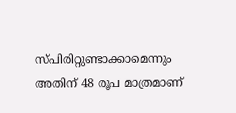സ്പിരിറ്റുണ്ടാക്കാമെന്നും അതിന് 48 രൂപ മാത്രമാണ്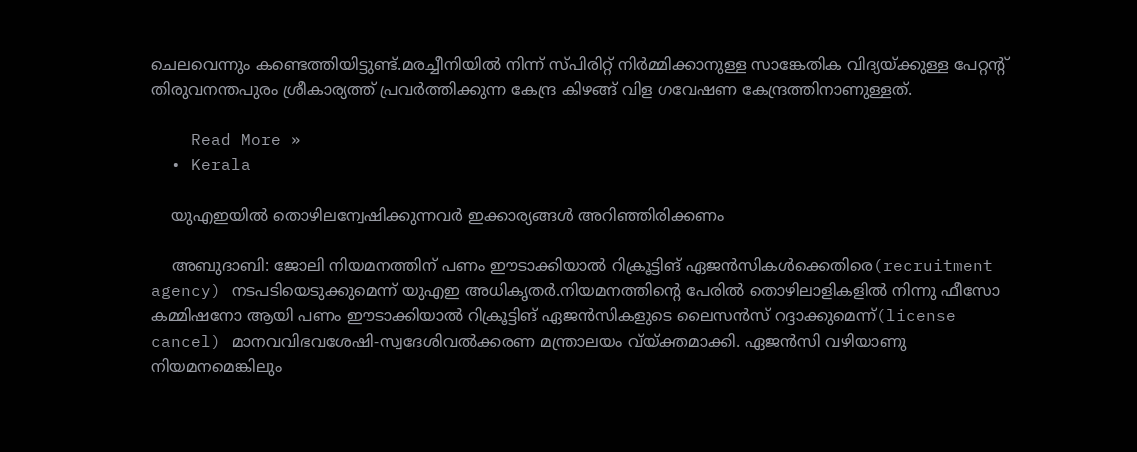ചെലവെന്നും കണ്ടെത്തിയിട്ടുണ്ട്.മരച്ചീനിയില്‍ നിന്ന് സ്പിരിറ്റ് നിര്‍മ്മിക്കാനുള്ള സാങ്കേതിക വിദ്യയ്ക്കുള്ള പേറ്റന്റ് തിരുവനന്തപുരം ശ്രീകാര്യത്ത് പ്രവര്‍ത്തിക്കുന്ന കേന്ദ്ര കിഴങ്ങ് വിള ഗവേഷണ കേന്ദ്രത്തിനാണുള്ളത്.

    Read More »
  • Kerala

    യുഎഇയിൽ തൊഴിലന്വേഷിക്കുന്നവർ ഇക്കാര്യങ്ങൾ അറിഞ്ഞിരിക്കണം

    അബുദാബി: ജോലി നിയമനത്തിന് പണം ഈടാക്കിയാല്‍ റിക്രൂട്ടിങ് ഏജന്‍സികള്‍ക്കെതിരെ(recruitment agency) നടപടിയെടുക്കുമെന്ന് യുഎഇ അധികൃതര്‍.നിയമനത്തിന്റെ പേരില്‍ തൊഴിലാളികളില്‍ നിന്നു ഫീസോ കമ്മിഷനോ ആയി പണം ഈടാക്കിയാല്‍ റിക്രൂട്ടിങ് ഏജന്‍സികളുടെ ലൈസന്‍സ് റദ്ദാക്കുമെന്ന്(license cancel) മാനവവിഭവശേഷി-സ്വദേശിവല്‍ക്കരണ മന്ത്രാലയം വ്യ്ക്തമാക്കി. ഏജന്‍സി വഴിയാണു നിയമനമെങ്കിലും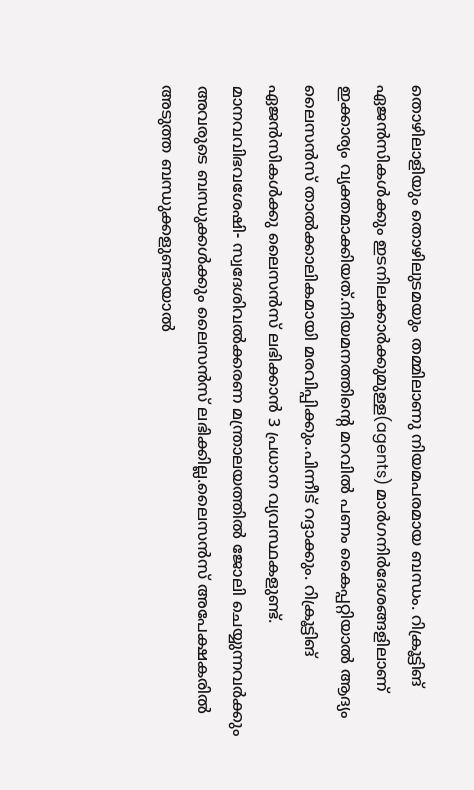തൊഴിലാളിയും തൊഴിലുടമയും തമ്മിലാണു നിയമപരമായ ബന്ധം. റിക്രൂട്ടിങ് ഏജന്‍സികള്‍ക്കും ഇടനിലക്കാര്‍ക്കുമുള്ള(agents) മാര്‍ഗനിര്‍ദേശങ്ങളിലാണ് ഇക്കാര്യം വ്യക്തമാക്കിയത്.നിയമനത്തിന്റെ മറവില്‍ പണം കൈപ്പറ്റിയാല്‍ ആദ്യം ലൈസന്‍സ് താല്‍ക്കാലികമായി മരവിപ്പിക്കും.പിന്നീട് റദ്ദാക്കും. റിക്രൂട്ടിങ് ഏജന്‍സികള്‍ക്കു ലൈസന്‍സ് ലഭിക്കാന്‍ 3 പ്രധാന വ്യവസ്ഥകളുണ്ട്. മാനവവിഭവശേഷി- സ്വദേശിവല്‍ക്കരണ മന്ത്രാലയത്തില്‍ ജോലി ചെയ്യുന്നവര്‍ക്കും അവരുടെ ബന്ധുക്കള്‍ക്കും ലൈസന്‍സ് ലഭിക്കില്ല.ലൈസന്‍സ് അപേക്ഷകരില്‍ അടുത്ത ബന്ധുക്കളുണ്ടായാല്‍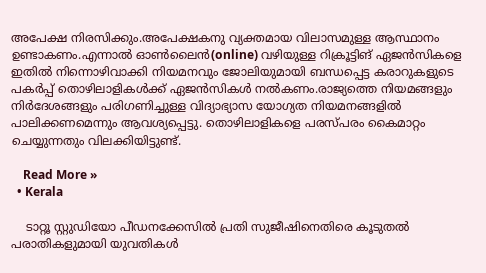അപേക്ഷ നിരസിക്കും.അപേക്ഷകനു വ്യക്തമായ വിലാസമുള്ള ആസ്ഥാനം ഉണ്ടാകണം.എന്നാല്‍ ഓണ്‍ലൈന്‍(online) വഴിയുള്ള റിക്രൂട്ടിങ് ഏജന്‍സികളെ ഇതില്‍ നിന്നൊഴിവാക്കി നിയമനവും ജോലിയുമായി ബന്ധപ്പെട്ട കരാറുകളുടെ പകര്‍പ്പ് തൊഴിലാളികള്‍ക്ക് ഏജന്‍സികള്‍ നല്‍കണം.രാജ്യത്തെ നിയമങ്ങളും നിര്‍ദേശങ്ങളും പരിഗണിച്ചുള്ള വിദ്യാഭ്യാസ യോഗ്യത നിയമനങ്ങളില്‍ പാലിക്കണമെന്നും ആവശ്യപ്പെട്ടു. തൊഴിലാളികളെ പരസ്പരം കൈമാറ്റം ചെയ്യുന്നതും വിലക്കിയിട്ടുണ്ട്.

    Read More »
  • Kerala

    ടാറ്റൂ സ്റ്റുഡിയോ പീഡനക്കേസില്‍ പ്രതി സുജീഷിനെതിരെ കൂടുതല്‍ പരാതികളുമായി യുവതികള്‍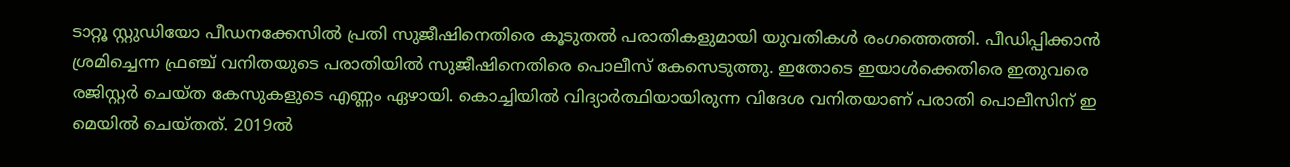ടാറ്റൂ സ്റ്റുഡിയോ പീഡനക്കേസില്‍ പ്രതി സുജീഷിനെതിരെ കൂടുതല്‍ പരാതികളുമായി യുവതികള്‍ രംഗത്തെത്തി. പീഡിപ്പിക്കാന്‍ ശ്രമിച്ചെന്ന ഫ്രഞ്ച് വനിതയുടെ പരാതിയില്‍ സുജീഷിനെതിരെ പൊലീസ് കേസെടുത്തു. ഇതോടെ ഇയാള്‍ക്കെതിരെ ഇതുവരെ രജിസ്റ്റര്‍ ചെയ്ത കേസുകളുടെ എണ്ണം ഏഴായി. കൊച്ചിയില്‍ വിദ്യാര്‍ത്ഥിയായിരുന്ന വിദേശ വനിതയാണ് പരാതി പൊലീസിന് ഇ മെയില്‍ ചെയ്തത്. 2019ല്‍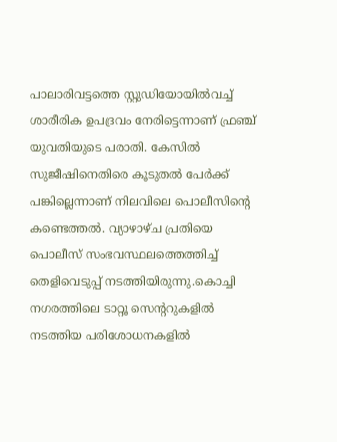പാലാരിവട്ടത്തെ സ്റ്റുഡിയോയില്‍വച്ച് ശാരീരിക ഉപദ്രവം നേരിട്ടെന്നാണ് ഫ്രഞ്ച് യുവതിയുടെ പരാതി. കേസില്‍ സുജീഷിനെതിരെ കൂടുതല്‍ പേര്‍ക്ക് പങ്കില്ലെന്നാണ് നിലവിലെ പൊലീസിന്റെ കണ്ടെത്തല്‍. വ്യാഴാഴ്ച പ്രതിയെ പൊലീസ് സംഭവസ്ഥലത്തെത്തിച്ച് തെളിവെടുപ്പ് നടത്തിയിരുന്നു.കൊച്ചി നഗരത്തിലെ ടാറ്റൂ സെന്ററുകളില്‍ നടത്തിയ പരിശോധനകളില്‍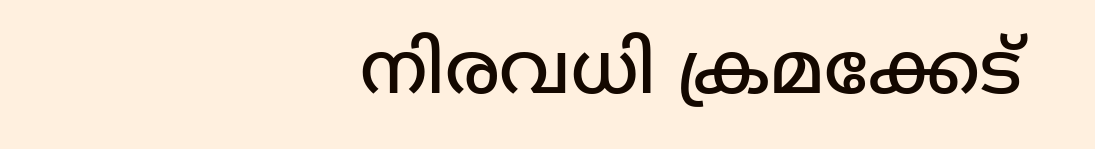നിരവധി ക്രമക്കേട്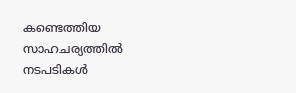കണ്ടെത്തിയ സാഹചര്യത്തില്‍ നടപടികള്‍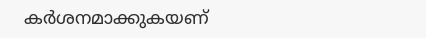കര്‍ശനമാക്കുകയണ്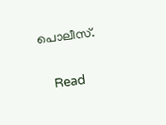പൊലീസ്.

    Read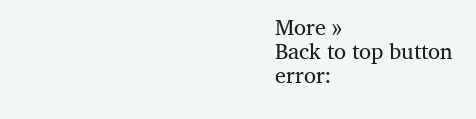More »
Back to top button
error: